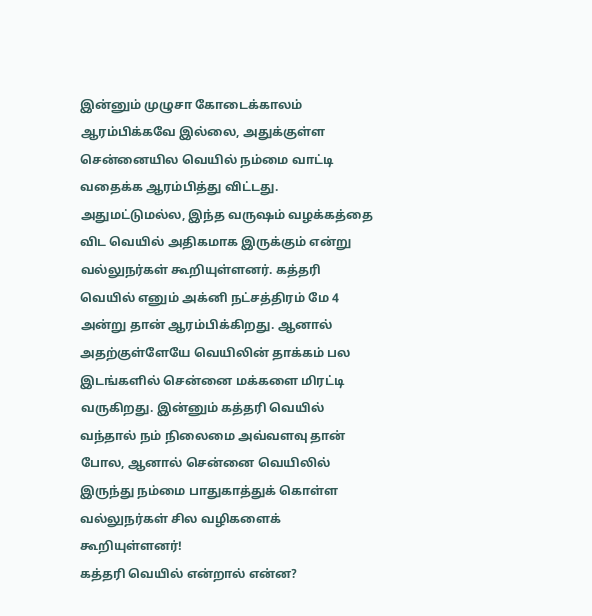இன்னும் முழுசா கோடைக்காலம் ஆரம்பிக்கவே இல்லை, அதுக்குள்ள சென்னையில வெயில் நம்மை வாட்டி வதைக்க ஆரம்பித்து விட்டது. அதுமட்டுமல்ல, இந்த வருஷம் வழக்கத்தை விட வெயில் அதிகமாக இருக்கும் என்று வல்லுநர்கள் கூறியுள்ளனர். கத்தரி வெயில் எனும் அக்னி நட்சத்திரம் மே 4 அன்று தான் ஆரம்பிக்கிறது. ஆனால் அதற்குள்ளேயே வெயிலின் தாக்கம் பல இடங்களில் சென்னை மக்களை மிரட்டி வருகிறது. இன்னும் கத்தரி வெயில் வந்தால் நம் நிலைமை அவ்வளவு தான் போல, ஆனால் சென்னை வெயிலில் இருந்து நம்மை பாதுகாத்துக் கொள்ள வல்லுநர்கள் சில வழிகளைக் கூறியுள்ளனர்!
கத்தரி வெயில் என்றால் என்ன?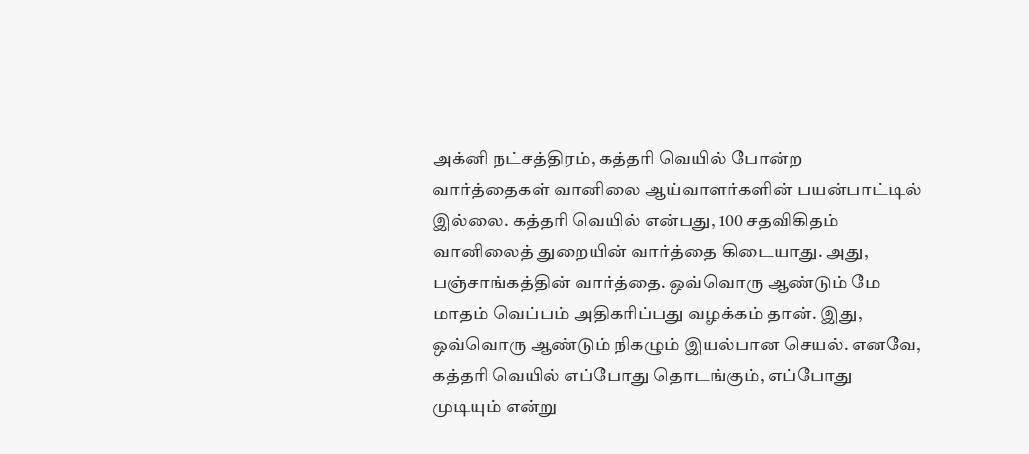அக்னி நட்சத்திரம், கத்தரி வெயில் போன்ற வார்த்தைகள் வானிலை ஆய்வாளர்களின் பயன்பாட்டில் இல்லை. கத்தரி வெயில் என்பது, 100 சதவிகிதம் வானிலைத் துறையின் வார்த்தை கிடையாது. அது, பஞ்சாங்கத்தின் வார்த்தை. ஒவ்வொரு ஆண்டும் மே மாதம் வெப்பம் அதிகரிப்பது வழக்கம் தான். இது, ஒவ்வொரு ஆண்டும் நிகழும் இயல்பான செயல். எனவே, கத்தரி வெயில் எப்போது தொடங்கும், எப்போது முடியும் என்று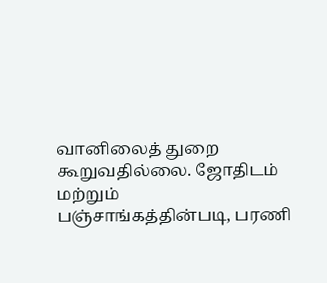வானிலைத் துறை கூறுவதில்லை. ஜோதிடம் மற்றும் பஞ்சாங்கத்தின்படி, பரணி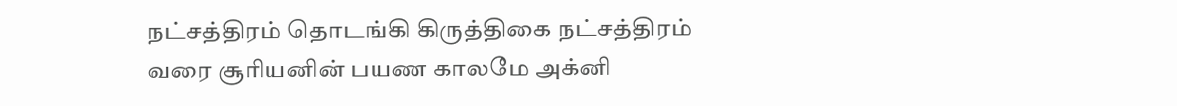நட்சத்திரம் தொடங்கி கிருத்திகை நட்சத்திரம் வரை சூரியனின் பயண காலமே அக்னி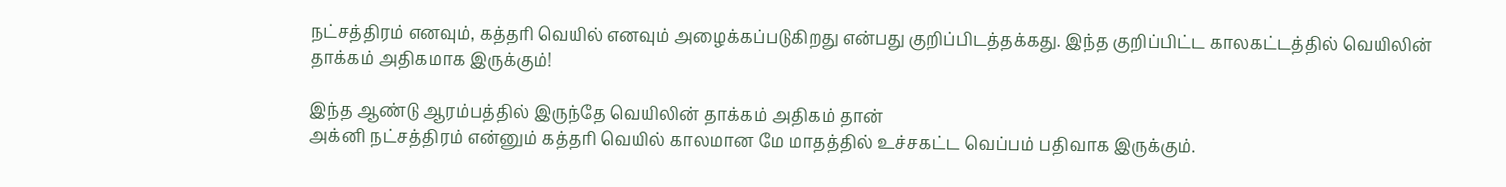நட்சத்திரம் எனவும், கத்தரி வெயில் எனவும் அழைக்கப்படுகிறது என்பது குறிப்பிடத்தக்கது. இந்த குறிப்பிட்ட காலகட்டத்தில் வெயிலின் தாக்கம் அதிகமாக இருக்கும்!

இந்த ஆண்டு ஆரம்பத்தில் இருந்தே வெயிலின் தாக்கம் அதிகம் தான்
அக்னி நட்சத்திரம் என்னும் கத்தரி வெயில் காலமான மே மாதத்தில் உச்சகட்ட வெப்பம் பதிவாக இருக்கும்.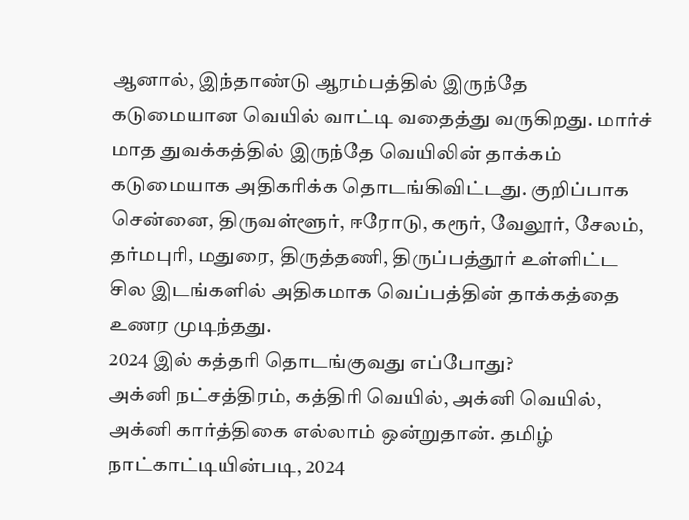ஆனால், இந்தாண்டு ஆரம்பத்தில் இருந்தே கடுமையான வெயில் வாட்டி வதைத்து வருகிறது. மார்ச் மாத துவக்கத்தில் இருந்தே வெயிலின் தாக்கம் கடுமையாக அதிகரிக்க தொடங்கிவிட்டது. குறிப்பாக சென்னை, திருவள்ளூர், ஈரோடு, கரூர், வேலூர், சேலம், தர்மபுரி, மதுரை, திருத்தணி, திருப்பத்தூர் உள்ளிட்ட சில இடங்களில் அதிகமாக வெப்பத்தின் தாக்கத்தை உணர முடிந்தது.
2024 இல் கத்தரி தொடங்குவது எப்போது?
அக்னி நட்சத்திரம், கத்திரி வெயில், அக்னி வெயில், அக்னி கார்த்திகை எல்லாம் ஒன்றுதான். தமிழ் நாட்காட்டியின்படி, 2024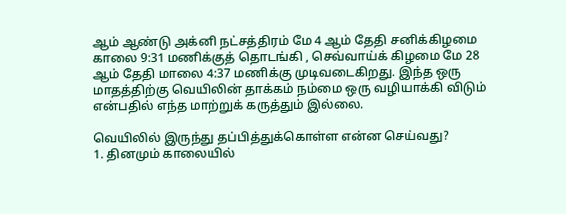ஆம் ஆண்டு அக்னி நட்சத்திரம் மே 4 ஆம் தேதி சனிக்கிழமை காலை 9:31 மணிக்குத் தொடங்கி , செவ்வாய்க் கிழமை மே 28 ஆம் தேதி மாலை 4:37 மணிக்கு முடிவடைகிறது. இந்த ஒரு மாதத்திற்கு வெயிலின் தாக்கம் நம்மை ஒரு வழியாக்கி விடும் என்பதில் எந்த மாற்றுக் கருத்தும் இல்லை.

வெயிலில் இருந்து தப்பித்துக்கொள்ள என்ன செய்வது?
1. தினமும் காலையில்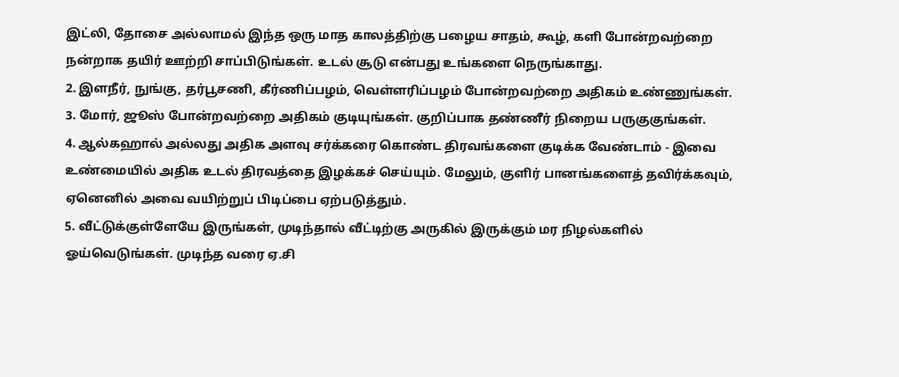இட்லி, தோசை அல்லாமல் இந்த ஒரு மாத காலத்திற்கு பழைய சாதம், கூழ், களி போன்றவற்றை நன்றாக தயிர் ஊற்றி சாப்பிடுங்கள். உடல் சூடு என்பது உங்களை நெருங்காது.
2. இளநீர், நுங்கு, தர்பூசணி, கீர்ணிப்பழம், வெள்ளரிப்பழம் போன்றவற்றை அதிகம் உண்ணுங்கள்.
3. மோர், ஜூஸ் போன்றவற்றை அதிகம் குடியுங்கள். குறிப்பாக தண்ணீர் நிறைய பருகுகுங்கள்.
4. ஆல்கஹால் அல்லது அதிக அளவு சர்க்கரை கொண்ட திரவங்களை குடிக்க வேண்டாம் - இவை உண்மையில் அதிக உடல் திரவத்தை இழக்கச் செய்யும். மேலும், குளிர் பானங்களைத் தவிர்க்கவும், ஏனெனில் அவை வயிற்றுப் பிடிப்பை ஏற்படுத்தும்.
5. வீட்டுக்குள்ளேயே இருங்கள், முடிந்தால் வீட்டிற்கு அருகில் இருக்கும் மர நிழல்களில் ஓய்வெடுங்கள். முடிந்த வரை ஏ.சி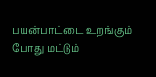பயன்பாட்டை உறங்கும் போது மட்டும்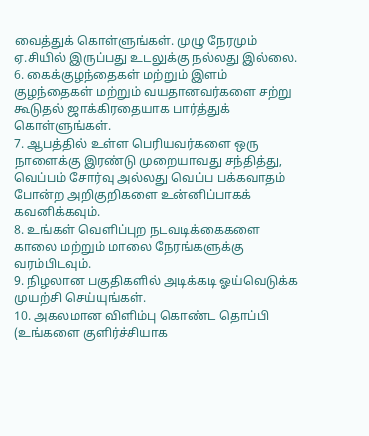வைத்துக் கொள்ளுங்கள். முழு நேரமும் ஏ.சியில் இருப்பது உடலுக்கு நல்லது இல்லை.
6. கைக்குழந்தைகள் மற்றும் இளம் குழந்தைகள் மற்றும் வயதானவர்களை சற்று கூடுதல் ஜாக்கிரதையாக பார்த்துக் கொள்ளுங்கள்.
7. ஆபத்தில் உள்ள பெரியவர்களை ஒரு நாளைக்கு இரண்டு முறையாவது சந்தித்து, வெப்பம் சோர்வு அல்லது வெப்ப பக்கவாதம் போன்ற அறிகுறிகளை உன்னிப்பாகக் கவனிக்கவும்.
8. உங்கள் வெளிப்புற நடவடிக்கைகளை காலை மற்றும் மாலை நேரங்களுக்கு வரம்பிடவும்.
9. நிழலான பகுதிகளில் அடிக்கடி ஓய்வெடுக்க முயற்சி செய்யுங்கள்.
10. அகலமான விளிம்பு கொண்ட தொப்பி (உங்களை குளிர்ச்சியாக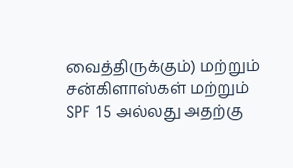வைத்திருக்கும்) மற்றும் சன்கிளாஸ்கள் மற்றும் SPF 15 அல்லது அதற்கு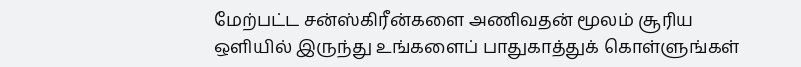மேற்பட்ட சன்ஸ்கிரீன்களை அணிவதன் மூலம் சூரிய ஒளியில் இருந்து உங்களைப் பாதுகாத்துக் கொள்ளுங்கள்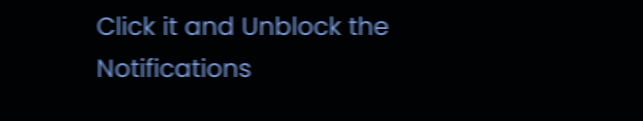Click it and Unblock the Notifications